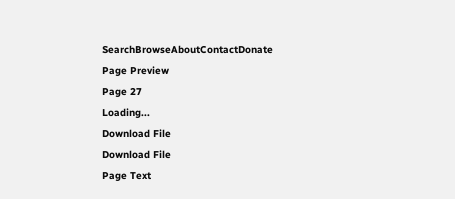SearchBrowseAboutContactDonate
Page Preview
Page 27
Loading...
Download File
Download File
Page Text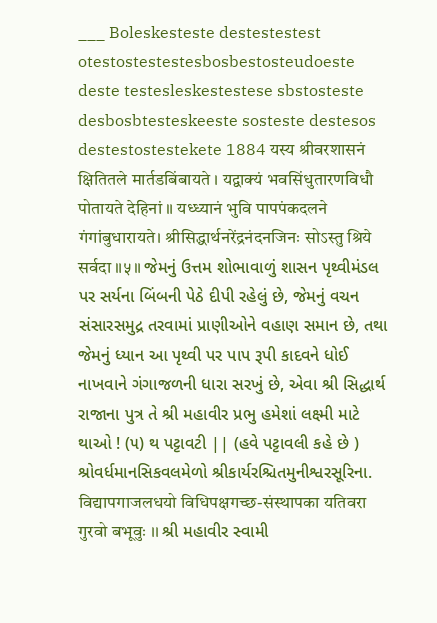___ Boleskesteste destestestest otestostestestesbosbestosteudoeste deste testesleskestestese sbstosteste desbosbtesteskeeste sosteste destesos destestostestekete 1884 यस्य श्रीवरशासनं क्षितितले मार्तडबिंबायते । यद्वाक्यं भवसिंधुतारणविधौ पोतायते देहिनां ॥ यध्ध्यानं भुवि पापपंकदलने गंगांबुधारायते। श्रीसिद्धार्थनरेंद्रनंदनजिनः सोऽस्तु श्रिये सर्वदा ॥५॥ જેમનું ઉત્તમ શોભાવાળું શાસન પૃથ્વીમંડલ પર સર્યના બિંબની પેઠે દીપી રહેલું છે, જેમનું વચન સંસારસમુદ્ર તરવામાં પ્રાણીઓને વહાણ સમાન છે, તથા જેમનું ધ્યાન આ પૃથ્વી પર પાપ રૂપી કાદવને ધોઈ નાખવાને ગંગાજળની ધારા સરખું છે, એવા શ્રી સિદ્ધાર્થ રાજાના પુત્ર તે શ્રી મહાવીર પ્રભુ હમેશાં લક્ષ્મી માટે થાઓ ! (૫) થ પટ્ટાવટી || (હવે પટ્ટાવલી કહે છે ) શ્રોવર્ધમાનસિકવલમેળો શ્રીકાર્યરશ્ચિતમુનીશ્વરસૂરિના. विद्यापगाजलधयो विधिपक्षगच्छ-संस्थापका यतिवरा गुरवो बभूवुः ।। શ્રી મહાવીર સ્વામી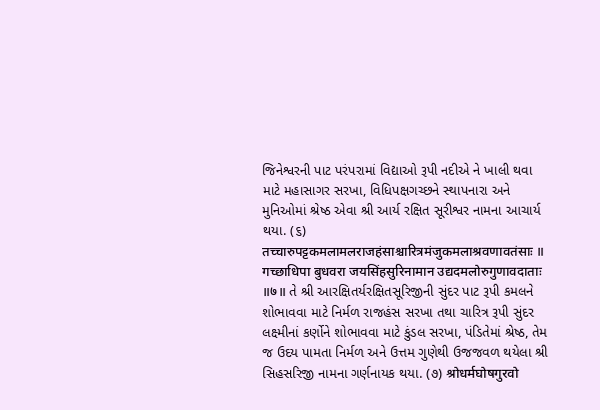જિનેશ્વરની પાટ પરંપરામાં વિદ્યાઓ રૂપી નદીએ ને ખાલી થવા માટે મહાસાગર સરખા, વિધિપક્ષગચ્છને સ્થાપનારા અને મુનિઓમાં શ્રેષ્ઠ એવા શ્રી આર્ય રક્ષિત સૂરીશ્વર નામના આચાર્ય થયા. (૬) तच्चारुपट्टकमलामलराजहंसाश्चारित्रमंजुकमलाश्रवणावतंसाः ॥ गच्छाधिपा बुधवरा जयसिंहसुरिनामान उद्यदमलोरुगुणावदाताः ॥७॥ તે શ્રી આરક્ષિતર્યરક્ષિતસૂરિજીની સુંદર પાટ રૂપી કમલને શોભાવવા માટે નિર્મળ રાજહંસ સરખા તથા ચારિત્ર રૂપી સુંદર લક્ષ્મીનાં કર્ણોને શોભાવવા માટે કુંડલ સરખા, પંડિતેમાં શ્રેષ્ઠ, તેમ જ ઉદય પામતા નિર્મળ અને ઉત્તમ ગુણેથી ઉજજવળ થયેલા શ્રી સિહસરિજી નામના ગર્ણનાયક થયા. (૭) श्रोधर्मघोषगुरवो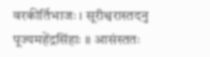वरकीर्तिभाजः । सूरीश्वरास्तदनु पूज्यमहेंद्रसिंहाः ॥ आसंस्ततः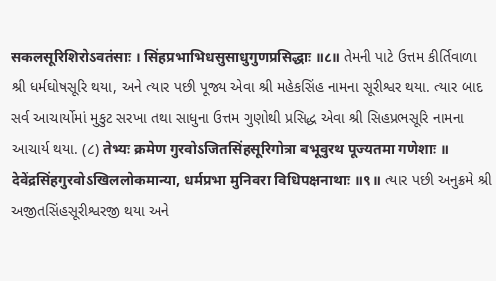सकलसूरिशिरोऽवतंसाः । सिंहप्रभाभिधसुसाधुगुणप्रसिद्धाः ॥८॥ તેમની પાટે ઉત્તમ કીર્તિવાળા શ્રી ધર્મઘોષસૂરિ થયા, અને ત્યાર પછી પૂજ્ય એવા શ્રી મહેકસિંહ નામના સૂરીશ્વર થયા. ત્યાર બાદ સર્વ આચાર્યોમાં મુકુટ સરખા તથા સાધુના ઉત્તમ ગુણોથી પ્રસિદ્ધ એવા શ્રી સિહપ્રભસૂરિ નામના આચાર્ય થયા. (૮) तेभ्यः क्रमेण गुरवोऽजितसिंहसूरिगोत्रा बभूवुरथ पूज्यतमा गणेशाः ॥ देवेंद्रसिंहगुरवोऽखिललोकमान्या, धर्मप्रभा मुनिवरा विधिपक्षनाथाः ॥९॥ ત્યાર પછી અનુક્રમે શ્રી અજીતસિંહસૂરીશ્વરજી થયા અને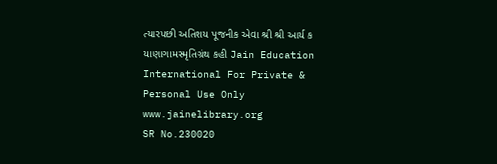ત્યારપછી અતિશય પૂજનીક એવા શ્રી શ્રી આર્ય ક યાણાગામસ્મૃતિગ્રંથ કહી Jain Education International For Private & Personal Use Only www.jainelibrary.org
SR No.230020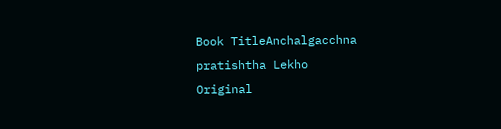Book TitleAnchalgacchna pratishtha Lekho
Original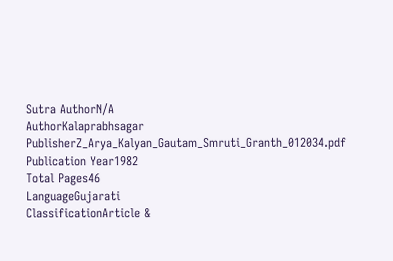Sutra AuthorN/A
AuthorKalaprabhsagar
PublisherZ_Arya_Kalyan_Gautam_Smruti_Granth_012034.pdf
Publication Year1982
Total Pages46
LanguageGujarati
ClassificationArticle &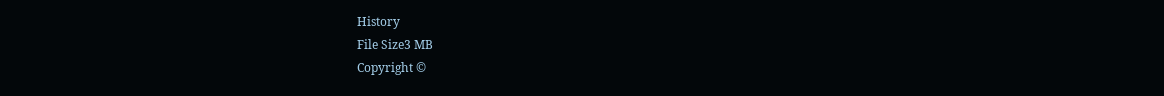History
File Size3 MB
Copyright ©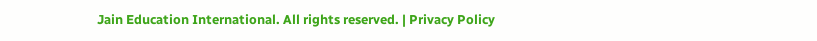Jain Education International. All rights reserved. | Privacy Policy